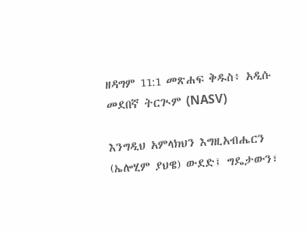ዘዳግም 11:1 መጽሐፍ ቅዱስ፥ አዲሱ መደበኛ ትርጒም (NASV)

እንግዲህ አምላክህን እግዚአብሔርን (ኤሎሂም ያህዌ) ውደድ፤ ግዴታውን፣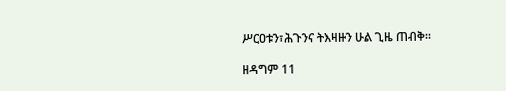ሥርዐቱን፣ሕጉንና ትእዛዙን ሁል ጊዜ ጠብቅ።

ዘዳግም 11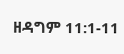ዘዳግም 11:1-11